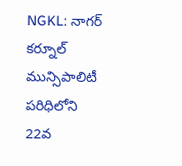NGKL: నాగర్ కర్నూల్ మున్సిపాలిటీ పరిధిలోని 22వ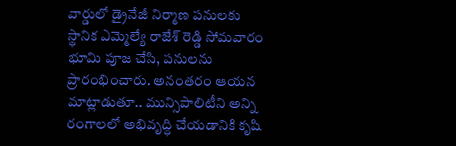వార్డులో డ్రైనేజీ నిర్మాణ పనులకు స్థానిక ఎమ్మెల్యే రాజేశ్ రెడ్డి సోమవారం భూమి పూజ చేసి, పనులను ప్రారంభించారు. అనంతరం ఆయన మాట్లాడుతూ.. మున్సిపాలిటీని అన్ని రంగాలలో అభివృద్ధి చేయడానికి కృషి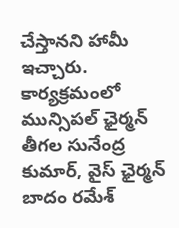చేస్తానని హామీ ఇచ్చారు. కార్యక్రమంలో మున్సిపల్ ఛైర్మన్ తీగల సునేంద్ర కుమార్, వైస్ ఛైర్మన్ బాదం రమేశ్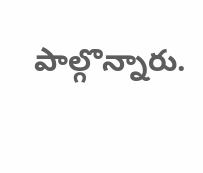పాల్గొన్నారు.